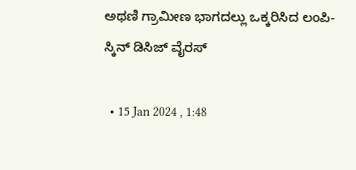ಅಥಣಿ ಗ್ರಾಮೀಣ ಭಾಗದಲ್ಲು ಒಕ್ಕರಿಸಿದ ಲಂಪಿ-ಸ್ಕಿನ್ ಡಿಸಿಜ್ ವೈರಸ್

  • 15 Jan 2024 , 1:48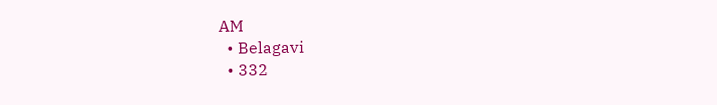AM
  • Belagavi
  • 332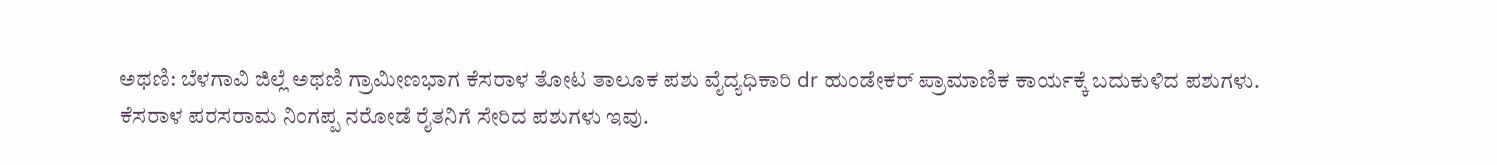ಅಥಣಿ: ಬೆಳಗಾವಿ ಜಿಲ್ಲೆ ಅಥಣಿ ಗ್ರಾಮೀಣಭಾಗ ಕೆಸರಾಳ ತೋಟ ತಾಲೂಕ ಪಶು ವೈದ್ಯಧಿಕಾರಿ dr ಹುಂಡೇಕರ್ ಪ್ರಾಮಾಣಿಕ ಕಾರ್ಯಕ್ಕೆ ಬದುಕುಳಿದ ಪಶುಗಳು. ಕೆಸರಾಳ ಪರಸರಾಮ ನಿಂಗಪ್ಪ ನರೋಡೆ ರೈತನಿಗೆ ಸೇರಿದ ಪಶುಗಳು ಇವು.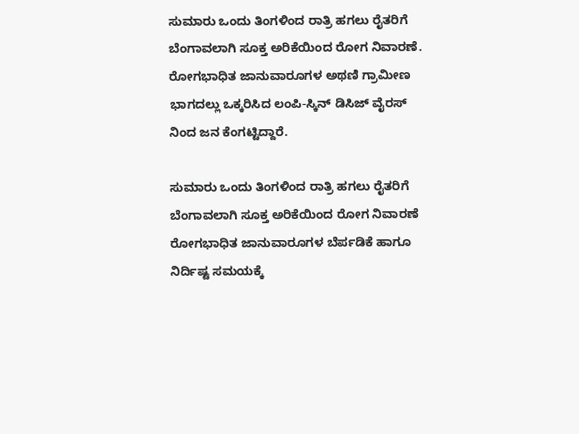ಸುಮಾರು ಒಂದು ತಿಂಗಳಿಂದ ರಾತ್ರಿ ಹಗಲು ರೈತರಿಗೆ ಬೆಂಗಾವಲಾಗಿ ಸೂಕ್ತ ಅರಿಕೆಯಿಂದ ರೋಗ ನಿವಾರಣೆ. ರೋಗಭಾಧಿತ ಜಾನುವಾರೂಗಳ ಅಥಣಿ ಗ್ರಾಮೀಣ ಭಾಗದಲ್ಲು ಒಕ್ಕರಿಸಿದ ಲಂಪಿ-ಸ್ಕಿನ್ ಡಿಸಿಜ್ ವೈರಸ್ ನಿಂದ ಜನ ಕೆಂಗಟ್ಟಿದ್ದಾರೆ‌.

ಸುಮಾರು ಒಂದು ತಿಂಗಳಿಂದ ರಾತ್ರಿ ಹಗಲು ರೈತರಿಗೆ ಬೆಂಗಾವಲಾಗಿ ಸೂಕ್ತ ಅರಿಕೆಯಿಂದ ರೋಗ ನಿವಾರಣೆ ರೋಗಭಾಧಿತ ಜಾನುವಾರೂಗಳ ಬೆರ್ಪಡಿಕೆ ಹಾಗೂ ನಿರ್ದಿಷ್ಟ ಸಮಯಕ್ಕೆ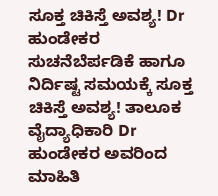ಸೂಕ್ತ ಚಿಕಿಸ್ತೆ ಅವಶ್ಯ! Dr ಹುಂಡೇಕರ ಸುಚನೆಬೆರ್ಪಡಿಕೆ ಹಾಗೂ ನಿರ್ದಿಷ್ಟ ಸಮಯಕ್ಕೆ ಸೂಕ್ತ ಚಿಕಿಸ್ತೆ ಅವಶ್ಯ! ತಾಲೂಕ ವೈದ್ಯಾಧಿಕಾರಿ Dr ಹುಂಡೇಕರ ಅವರಿಂದ ಮಾಹಿತಿ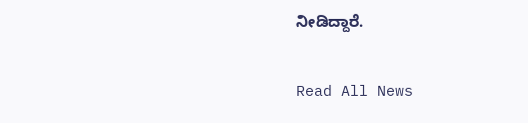ನೀಡಿದ್ದಾರೆ‌.

Read All News